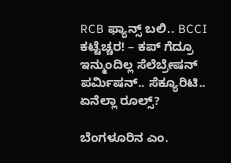RCB ಫ್ಯಾನ್ಸ್ ಬಲಿ.. BCCI ಕಟ್ಟೆಚ್ಚರ! – ಕಪ್ ಗೆದ್ರೂ ಇನ್ಮುಂದಿಲ್ಲ ಸೆಲೆಬ್ರೇಷನ್
ಪರ್ಮಿಷನ್.. ಸೆಕ್ಯೂರಿಟಿ.. ಏನೆಲ್ಲಾ ರೂಲ್ಸ್?

ಬೆಂಗಳೂರಿನ ಎಂ.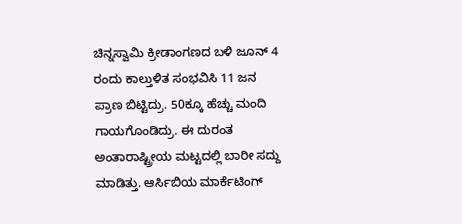ಚಿನ್ನಸ್ವಾಮಿ ಕ್ರೀಡಾಂಗಣದ ಬಳಿ ಜೂನ್ 4 ರಂದು ಕಾಲ್ತುಳಿತ ಸಂಭವಿಸಿ 11 ಜನ ಪ್ರಾಣ ಬಿಟ್ಟಿದ್ರು. 50ಕ್ಕೂ ಹೆಚ್ಚು ಮಂದಿ ಗಾಯಗೊಂಡಿದ್ರು. ಈ ದುರಂತ ಅಂತಾರಾಷ್ಟ್ರೀಯ ಮಟ್ಟದಲ್ಲಿ ಬಾರೀ ಸದ್ದು ಮಾಡಿತ್ತು. ಆರ್ಸಿಬಿಯ ಮಾರ್ಕೆಟಿಂಗ್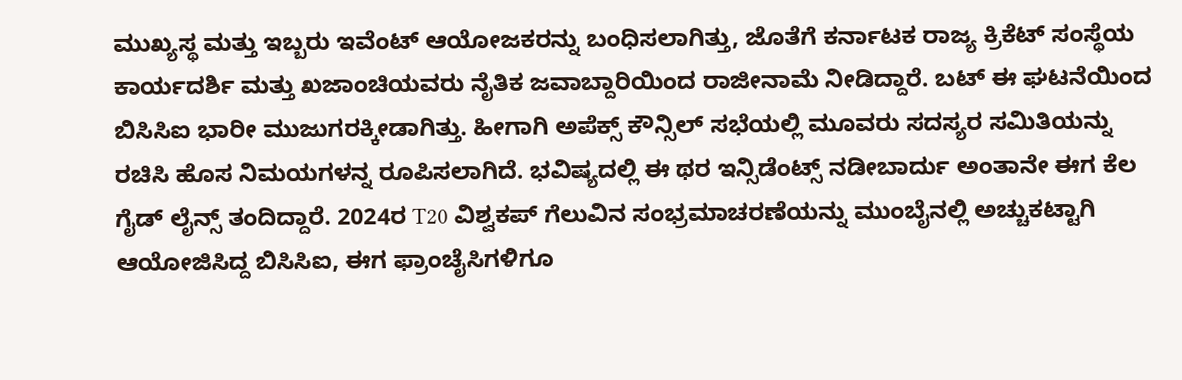ಮುಖ್ಯಸ್ಥ ಮತ್ತು ಇಬ್ಬರು ಇವೆಂಟ್ ಆಯೋಜಕರನ್ನು ಬಂಧಿಸಲಾಗಿತ್ತು, ಜೊತೆಗೆ ಕರ್ನಾಟಕ ರಾಜ್ಯ ಕ್ರಿಕೆಟ್ ಸಂಸ್ಥೆಯ ಕಾರ್ಯದರ್ಶಿ ಮತ್ತು ಖಜಾಂಚಿಯವರು ನೈತಿಕ ಜವಾಬ್ದಾರಿಯಿಂದ ರಾಜೀನಾಮೆ ನೀಡಿದ್ದಾರೆ. ಬಟ್ ಈ ಘಟನೆಯಿಂದ ಬಿಸಿಸಿಐ ಭಾರೀ ಮುಜುಗರಕ್ಕೀಡಾಗಿತ್ತು. ಹೀಗಾಗಿ ಅಪೆಕ್ಸ್ ಕೌನ್ಸಿಲ್ ಸಭೆಯಲ್ಲಿ ಮೂವರು ಸದಸ್ಯರ ಸಮಿತಿಯನ್ನು ರಚಿಸಿ ಹೊಸ ನಿಮಯಗಳನ್ನ ರೂಪಿಸಲಾಗಿದೆ. ಭವಿಷ್ಯದಲ್ಲಿ ಈ ಥರ ಇನ್ಸಿಡೆಂಟ್ಸ್ ನಡೀಬಾರ್ದು ಅಂತಾನೇ ಈಗ ಕೆಲ ಗೈಡ್ ಲೈನ್ಸ್ ತಂದಿದ್ದಾರೆ. 2024ರ T20 ವಿಶ್ವಕಪ್ ಗೆಲುವಿನ ಸಂಭ್ರಮಾಚರಣೆಯನ್ನು ಮುಂಬೈನಲ್ಲಿ ಅಚ್ಚುಕಟ್ಟಾಗಿ ಆಯೋಜಿಸಿದ್ದ ಬಿಸಿಸಿಐ, ಈಗ ಫ್ರಾಂಚೈಸಿಗಳಿಗೂ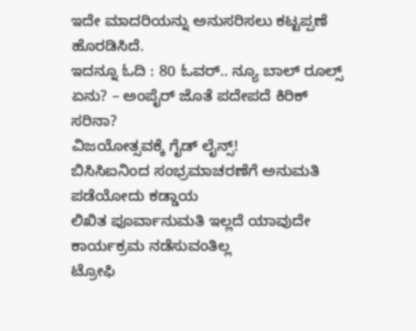ಇದೇ ಮಾದರಿಯನ್ನು ಅನುಸರಿಸಲು ಕಟ್ಟಪ್ಪಣೆ ಹೊರಡಿಸಿದೆ.
ಇದನ್ನೂ ಓದಿ : 80 ಓವರ್.. ನ್ಯೂ ಬಾಲ್ ರೂಲ್ಸ್ ಏನು? – ಅಂಪೈರ್ ಜೊತೆ ಪದೇಪದೆ ಕಿರಿಕ್ ಸರಿನಾ?
ವಿಜಯೋತ್ಸವಕ್ಕೆ ಗೈಡ್ ಲೈನ್ಸ್!
ಬಿಸಿಸಿಐನಿಂದ ಸಂಭ್ರಮಾಚರಣೆಗೆ ಅನುಮತಿ ಪಡೆಯೋದು ಕಡ್ಡಾಯ
ಲಿಖಿತ ಪೂರ್ವಾನುಮತಿ ಇಲ್ಲದೆ ಯಾವುದೇ ಕಾರ್ಯಕ್ರಮ ನಡೆಸುವಂತಿಲ್ಲ
ಟ್ರೋಫಿ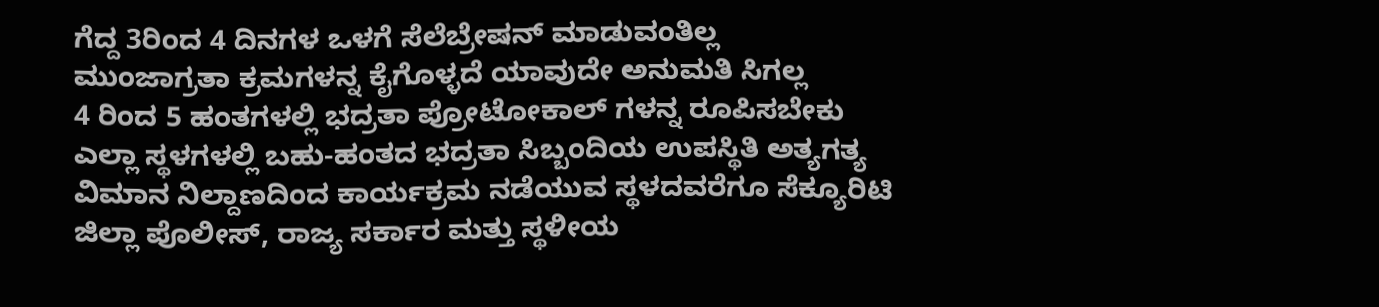ಗೆದ್ದ 3ರಿಂದ 4 ದಿನಗಳ ಒಳಗೆ ಸೆಲೆಬ್ರೇಷನ್ ಮಾಡುವಂತಿಲ್ಲ
ಮುಂಜಾಗ್ರತಾ ಕ್ರಮಗಳನ್ನ ಕೈಗೊಳ್ಳದೆ ಯಾವುದೇ ಅನುಮತಿ ಸಿಗಲ್ಲ
4 ರಿಂದ 5 ಹಂತಗಳಲ್ಲಿ ಭದ್ರತಾ ಪ್ರೋಟೋಕಾಲ್ ಗಳನ್ನ ರೂಪಿಸಬೇಕು
ಎಲ್ಲಾ ಸ್ಥಳಗಳಲ್ಲಿ ಬಹು-ಹಂತದ ಭದ್ರತಾ ಸಿಬ್ಬಂದಿಯ ಉಪಸ್ಥಿತಿ ಅತ್ಯಗತ್ಯ
ವಿಮಾನ ನಿಲ್ದಾಣದಿಂದ ಕಾರ್ಯಕ್ರಮ ನಡೆಯುವ ಸ್ಥಳದವರೆಗೂ ಸೆಕ್ಯೂರಿಟಿ
ಜಿಲ್ಲಾ ಪೊಲೀಸ್, ರಾಜ್ಯ ಸರ್ಕಾರ ಮತ್ತು ಸ್ಥಳೀಯ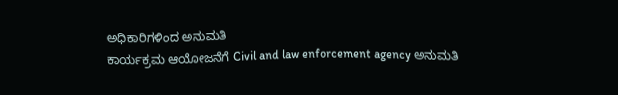ಅಧಿಕಾರಿಗಳಿಂದ ಅನುಮತಿ
ಕಾರ್ಯಕ್ರಮ ಆಯೋಜನೆಗೆ Civil and law enforcement agency ಅನುಮತಿ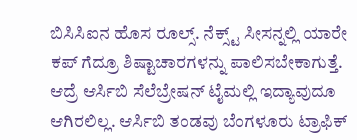ಬಿಸಿಸಿಐನ ಹೊಸ ರೂಲ್ಸ್. ನೆಕ್ಸ್ಟ್ ಸೀಸನ್ನಲ್ಲಿ ಯಾರೇ ಕಪ್ ಗೆದ್ರೂ ಶಿಷ್ಟಾಚಾರಗಳನ್ನು ಪಾಲಿಸಬೇಕಾಗುತ್ತೆ. ಆದ್ರೆ ಆರ್ಸಿಬಿ ಸೆಲೆಬ್ರೇಷನ್ ಟೈಮಲ್ಲಿ ಇದ್ಯಾವುದೂ ಆಗಿರಲಿಲ್ಲ. ಆರ್ಸಿಬಿ ತಂಡವು ಬೆಂಗಳೂರು ಟ್ರಾಫಿಕ್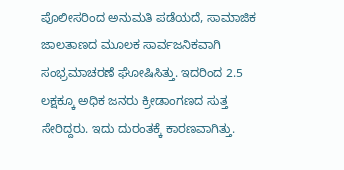ಪೊಲೀಸರಿಂದ ಅನುಮತಿ ಪಡೆಯದೆ, ಸಾಮಾಜಿಕ ಜಾಲತಾಣದ ಮೂಲಕ ಸಾರ್ವಜನಿಕವಾಗಿ ಸಂಭ್ರಮಾಚರಣೆ ಘೋಷಿಸಿತ್ತು. ಇದರಿಂದ 2.5 ಲಕ್ಷಕ್ಕೂ ಅಧಿಕ ಜನರು ಕ್ರೀಡಾಂಗಣದ ಸುತ್ತ ಸೇರಿದ್ದರು. ಇದು ದುರಂತಕ್ಕೆ ಕಾರಣವಾಗಿತ್ತು.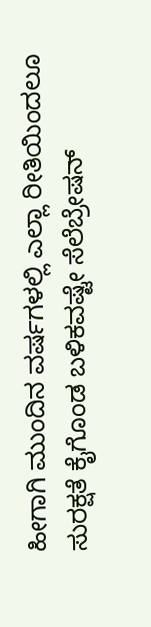ಹೀಗಾಗಿ ಮುಂದಿನ ವರ್ಷಗಳಲ್ಲಿ ಎಲ್ಲಾ ರೀತಿಯಿಂದಲೂ ಸುರಕ್ಷತೆ ಕೈಗೊಂಡ ಬಳಿಕವಷ್ಟೇ ಸೆಲೆಬ್ರೇಷನ್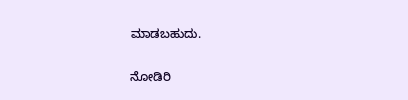ಮಾಡಬಹುದು.

ನೋಡಿರಿ